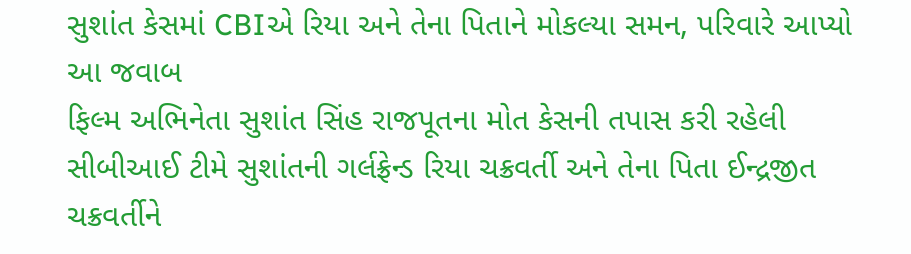સુશાંત કેસમાં CBIએ રિયા અને તેના પિતાને મોકલ્યા સમન, પરિવારે આપ્યો આ જવાબ
ફિલ્મ અભિનેતા સુશાંત સિંહ રાજપૂતના મોત કેસની તપાસ કરી રહેલી સીબીઆઈ ટીમે સુશાંતની ગર્લફ્રેન્ડ રિયા ચક્રવર્તી અને તેના પિતા ઈન્દ્રજીત ચક્રવર્તીને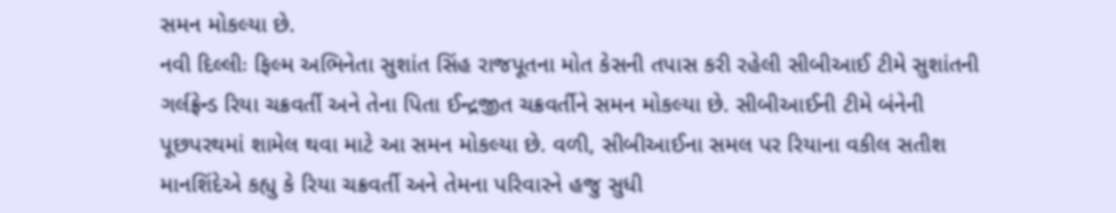સમન મોકલ્યા છે.
નવી દિલ્લીઃ ફિલ્મ અભિનેતા સુશાંત સિંહ રાજપૂતના મોત કેસની તપાસ કરી રહેલી સીબીઆઈ ટીમે સુશાંતની ગર્લફ્રેન્ડ રિયા ચક્રવર્તી અને તેના પિતા ઈન્દ્રજીત ચક્રવર્તીને સમન મોકલ્યા છે. સીબીઆઈની ટીમે બંનેની પૂછપરથમાં શામેલ થવા માટે આ સમન મોકલ્યા છે. વળી, સીબીઆઈના સમલ પર રિયાના વકીલ સતીશ માનશિંદેએ કહ્યુ કે રિયા ચક્રવર્તી અને તેમના પરિવારને હજુ સુધી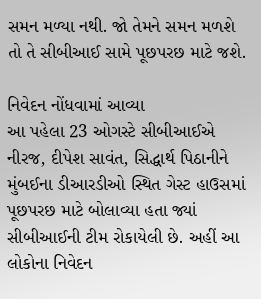સમન મળ્યા નથી. જો તેમને સમન મળશે તો તે સીબીઆઈ સામે પૂછપરછ માટે જશે.

નિવેદન નોંધવામાં આવ્યા
આ પહેલા 23 ઓગસ્ટે સીબીઆઈએ નીરજ, દીપેશ સાવંત, સિદ્ધાર્થ પિઠાનીને મુંબઈના ડીઆરડીઓ સ્થિત ગેસ્ટ હાઉસમાં પૂછપરછ માટે બોલાવ્યા હતા જ્યાં સીબીઆઈની ટીમ રોકાયેલી છે. અહીં આ લોકોના નિવેદન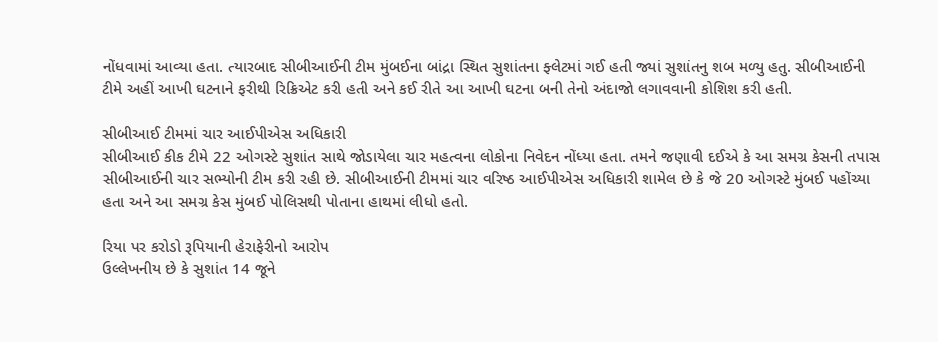નોંધવામાં આવ્યા હતા. ત્યારબાદ સીબીઆઈની ટીમ મુંબઈના બાંદ્રા સ્થિત સુશાંતના ફ્લેટમાં ગઈ હતી જ્યાં સુશાંતનુ શબ મળ્યુ હતુ. સીબીઆઈની ટીમે અહીં આખી ઘટનાને ફરીથી રિક્રિએટ કરી હતી અને કઈ રીતે આ આખી ઘટના બની તેનો અંદાજો લગાવવાની કોશિશ કરી હતી.

સીબીઆઈ ટીમમાં ચાર આઈપીએસ અધિકારી
સીબીઆઈ કીક ટીમે 22 ઓગસ્ટે સુશાંત સાથે જોડાયેલા ચાર મહત્વના લોકોના નિવેદન નોંધ્યા હતા. તમને જણાવી દઈએ કે આ સમગ્ર કેસની તપાસ સીબીઆઈની ચાર સભ્યોની ટીમ કરી રહી છે. સીબીઆઈની ટીમમાં ચાર વરિષ્ઠ આઈપીએસ અધિકારી શામેલ છે કે જે 20 ઓગસ્ટે મુંબઈ પહોંચ્યા હતા અને આ સમગ્ર કેસ મુંબઈ પોલિસથી પોતાના હાથમાં લીધો હતો.

રિયા પર કરોડો રૂપિયાની હેરાફેરીનો આરોપ
ઉલ્લેખનીય છે કે સુશાંત 14 જૂને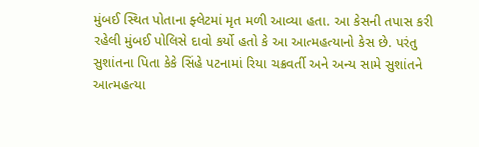મુંબઈ સ્થિત પોતાના ફ્લેટમાં મૃત મળી આવ્યા હતા. આ કેસની તપાસ કરી રહેલી મુંબઈ પોલિસે દાવો કર્યો હતો કે આ આત્મહત્યાનો કેસ છે. પરંતુ સુશાંતના પિતા કેકે સિંહે પટનામાં રિયા ચક્રવર્તી અને અન્ય સામે સુશાંતને આત્મહત્યા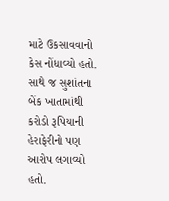માટે ઉકસાવવાનો કેસ નોંધાવ્યો હતો. સાથે જ સુશાંતના બેંક ખાતામાંથી કરોડો રૂપિયાની હેરાફેરીનો પણ આરોપ લગાવ્યો હતો.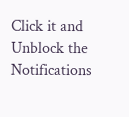Click it and Unblock the Notifications